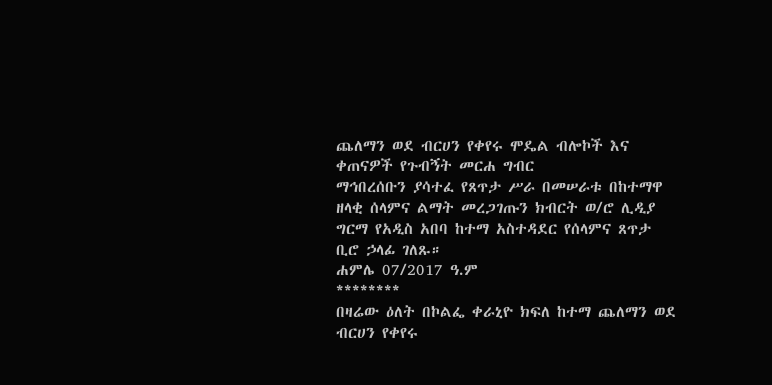ጨለማን ወደ ብርሀን የቀየሩ ሞዴል ብሎኮች እና ቀጠናዎች የጉብኝት መርሐ ግብር
ማኅበረሰቡን ያሳተፈ የጸጥታ ሥራ በመሠራቱ በከተማዋ ዘላቂ ሰላምና ልማት መረጋገጡን ክብርት ወ/ሮ ሊዲያ ግርማ የአዲስ አበባ ከተማ አስተዳደር የሰላምና ጸጥታ ቢሮ ኃላፊ ገለጹ።
ሐምሌ 07/2017 ዓ.ም
********
በዛሬው ዕለት በኮልፌ ቀራኒዮ ክፍለ ከተማ ጨለማን ወደ ብርሀን የቀየሩ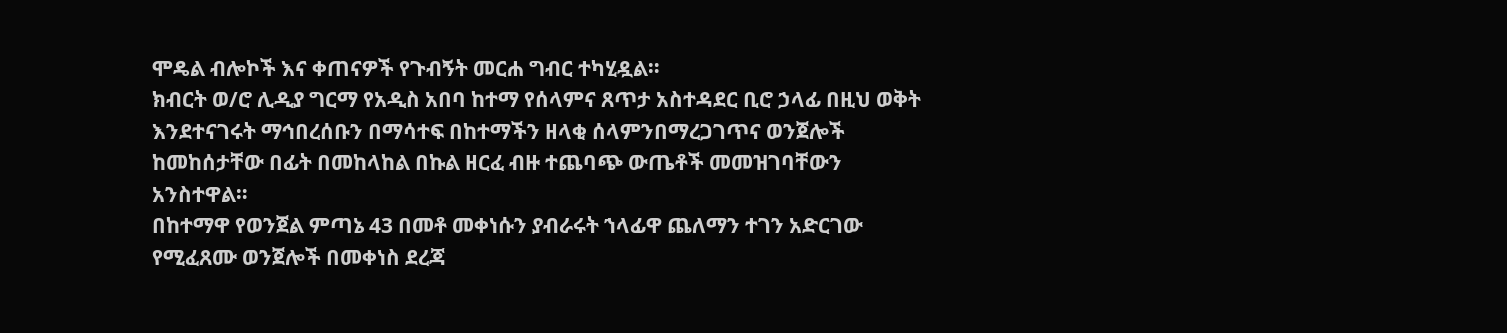ሞዴል ብሎኮች እና ቀጠናዎች የጉብኝት መርሐ ግብር ተካሂዷል።
ክብርት ወ/ሮ ሊዲያ ግርማ የአዲስ አበባ ከተማ የሰላምና ጸጥታ አስተዳደር ቢሮ ኃላፊ በዚህ ወቅት እንደተናገሩት ማኅበረሰቡን በማሳተፍ በከተማችን ዘላቂ ሰላምንበማረጋገጥና ወንጀሎች ከመከሰታቸው በፊት በመከላከል በኩል ዘርፈ ብዙ ተጨባጭ ውጤቶች መመዝገባቸውን አንስተዋል።
በከተማዋ የወንጀል ምጣኔ 43 በመቶ መቀነሱን ያብራሩት ኀላፊዋ ጨለማን ተገን አድርገው የሚፈጸሙ ወንጀሎች በመቀነስ ደረጃ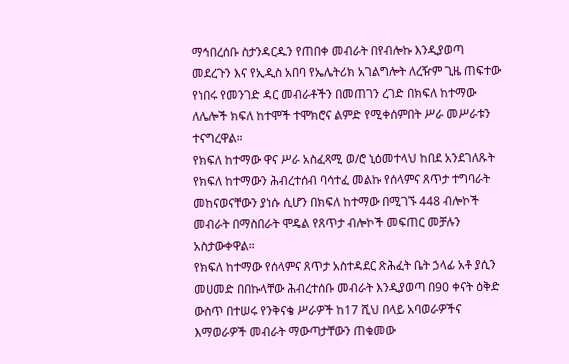ማኅበረሰቡ ስታንዳርዱን የጠበቀ መብራት በየብሎኩ እንዲያወጣ መደረጉን እና የኢዲስ አበባ የኤሌትሪክ አገልግሎት ለረዥም ጊዜ ጠፍተው የነበሩ የመንገድ ዳር መብራቶችን በመጠገን ረገድ በክፍለ ከተማው ለሌሎች ክፍለ ከተሞች ተሞክሮና ልምድ የሚቀሰምበት ሥራ መሥራቱን ተናግረዋል።
የክፍለ ከተማው ዋና ሥራ አስፈጻሚ ወ/ሮ ኒዕመተላህ ከበደ አንደገለጹት የክፍለ ከተማውን ሕብረተሰብ ባሳተፈ መልኩ የሰላምና ጸጥታ ተግባራት መከናወናቸውን ያነሱ ሲሆን በክፍለ ከተማው በሚገኙ 448 ብሎኮች መብራት በማስበራት ሞዴል የጸጥታ ብሎኮች መፍጠር መቻሉን አስታውቀዋል።
የክፍለ ከተማው የሰላምና ጸጥታ አስተዳደር ጽሕፈት ቤት ኃላፊ አቶ ያሲን መሀመድ በበኩላቸው ሕብረተሰቡ መብራት እንዲያወጣ በ90 ቀናት ዕቅድ ውስጥ በተሠሩ የንቅናቄ ሥራዎች ከ17 ሺህ በላይ አባወራዎችና እማወራዎች መብራት ማውጣታቸውን ጠቁመው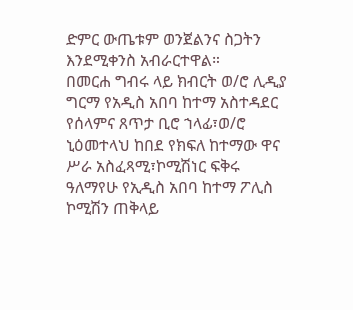ድምር ውጤቱም ወንጀልንና ስጋትን እንደሚቀንስ አብራርተዋል።
በመርሐ ግብሩ ላይ ክብርት ወ/ሮ ሊዲያ ግርማ የአዲስ አበባ ከተማ አስተዳደር የሰላምና ጸጥታ ቢሮ ኀላፊ፣ወ/ሮ ኒዕመተላህ ከበደ የክፍለ ከተማው ዋና ሥራ አስፈጻሚ፣ኮሚሽነር ፍቅሩ ዓለማየሁ የኢዲስ አበባ ከተማ ፖሊስ ኮሚሽን ጠቅላይ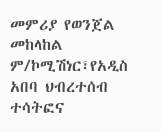መምሪያ የወንጀል መከላከል ም/ኮሚሽነር፣የአዲስ አበባ ህብረተሰብ ተሳትፎና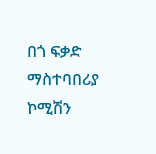በጎ ፍቃድ ማስተባበሪያ ኮሚሽን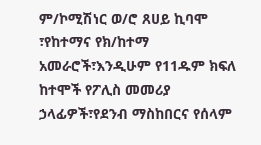ም/ኮሚሽነር ወ/ሮ ጸሀይ ኪባሞ ፣የከተማና የክ/ከተማ አመራሮች፣እንዲሁም የ11ዱም ክፍለ ከተሞች የፖሊስ መመሪያ ኃላፊዎች፣የደንብ ማስከበርና የሰላም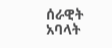ሰራዊት አባላት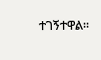ተገኝተዋል።